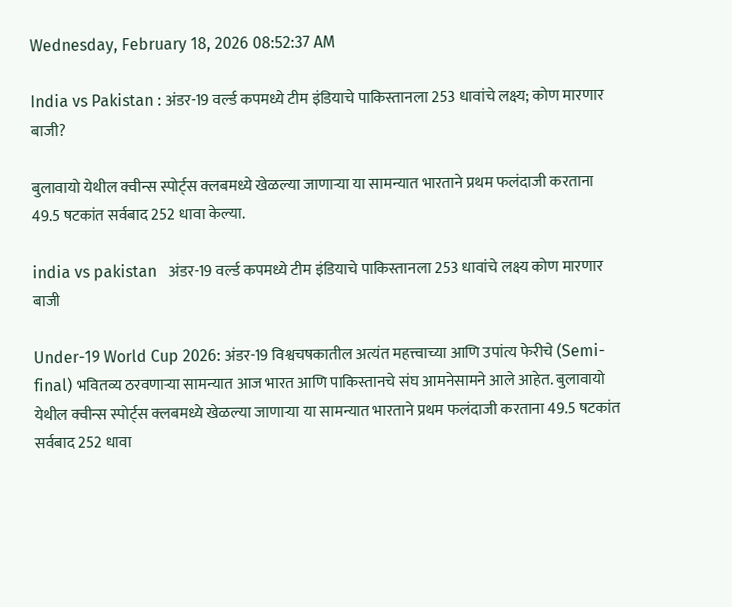Wednesday, February 18, 2026 08:52:37 AM

India vs Pakistan : अंडर-19 वर्ल्ड कपमध्ये टीम इंडियाचे पाकिस्तानला 253 धावांचे लक्ष्य; कोण मारणार बाजी?

बुलावायो येथील क्वीन्स स्पोर्ट्स क्लबमध्ये खेळल्या जाणाऱ्या या सामन्यात भारताने प्रथम फलंदाजी करताना 49.5 षटकांत सर्वबाद 252 धावा केल्या.

india vs pakistan   अंडर-19 वर्ल्ड कपमध्ये टीम इंडियाचे पाकिस्तानला 253 धावांचे लक्ष्य कोण मारणार बाजी

Under-19 World Cup 2026: अंडर-19 विश्वचषकातील अत्यंत महत्त्वाच्या आणि उपांत्य फेरीचे (Semi-final) भवितव्य ठरवणाऱ्या सामन्यात आज भारत आणि पाकिस्तानचे संघ आमनेसामने आले आहेत. बुलावायो येथील क्वीन्स स्पोर्ट्स क्लबमध्ये खेळल्या जाणाऱ्या या सामन्यात भारताने प्रथम फलंदाजी करताना 49.5 षटकांत सर्वबाद 252 धावा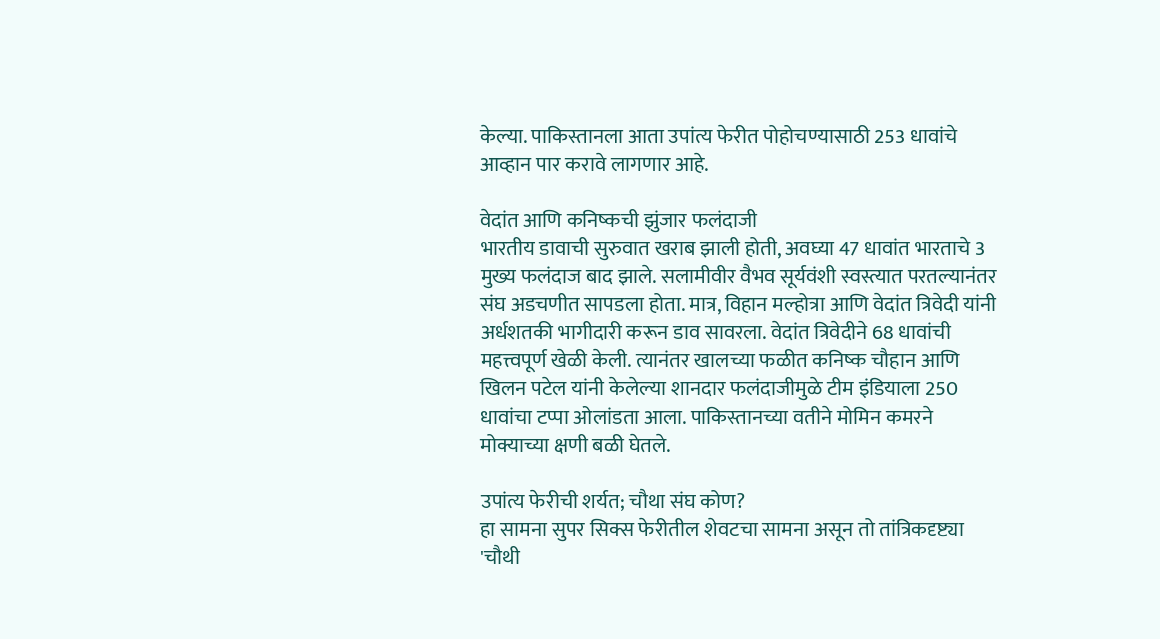केल्या. पाकिस्तानला आता उपांत्य फेरीत पोहोचण्यासाठी 253 धावांचे आव्हान पार करावे लागणार आहे.

वेदांत आणि कनिष्कची झुंजार फलंदाजी
भारतीय डावाची सुरुवात खराब झाली होती, अवघ्या 47 धावांत भारताचे 3 मुख्य फलंदाज बाद झाले. सलामीवीर वैभव सूर्यवंशी स्वस्त्यात परतल्यानंतर संघ अडचणीत सापडला होता. मात्र, विहान मल्होत्रा आणि वेदांत त्रिवेदी यांनी अर्धशतकी भागीदारी करून डाव सावरला. वेदांत त्रिवेदीने 68 धावांची महत्त्वपूर्ण खेळी केली. त्यानंतर खालच्या फळीत कनिष्क चौहान आणि खिलन पटेल यांनी केलेल्या शानदार फलंदाजीमुळे टीम इंडियाला 250 धावांचा टप्पा ओलांडता आला. पाकिस्तानच्या वतीने मोमिन कमरने मोक्याच्या क्षणी बळी घेतले.

उपांत्य फेरीची शर्यत; चौथा संघ कोण?
हा सामना सुपर सिक्स फेरीतील शेवटचा सामना असून तो तांत्रिकदृष्ट्या 'चौथी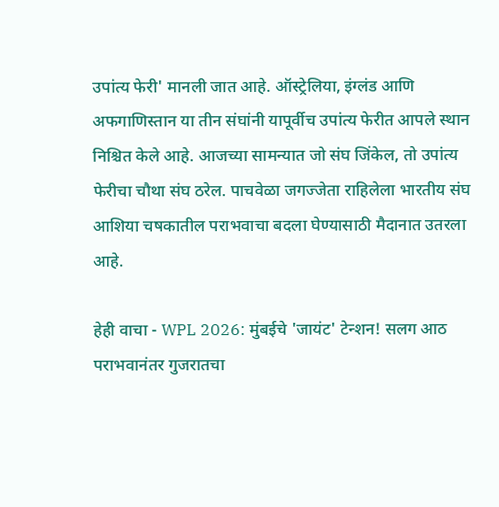उपांत्य फेरी' मानली जात आहे. ऑस्ट्रेलिया, इंग्लंड आणि अफगाणिस्तान या तीन संघांनी यापूर्वीच उपांत्य फेरीत आपले स्थान निश्चित केले आहे. आजच्या सामन्यात जो संघ जिंकेल, तो उपांत्य फेरीचा चौथा संघ ठरेल. पाचवेळा जगज्जेता राहिलेला भारतीय संघ आशिया चषकातील पराभवाचा बदला घेण्यासाठी मैदानात उतरला आहे.

हेही वाचा - WPL 2026: मुंबईचे 'जायंट' टेन्शन! सलग आठ पराभवानंतर गुजरातचा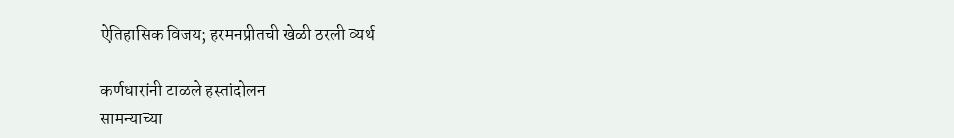ऐतिहासिक विजय; हरमनप्रीतची खेळी ठरली व्यर्थ

कर्णधारांनी टाळले हस्तांदोलन
सामन्याच्या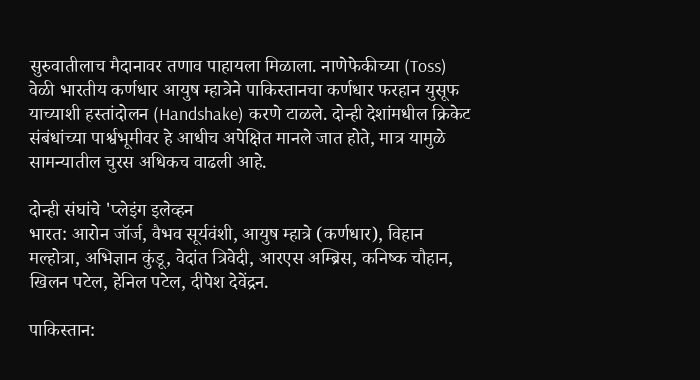सुरुवातीलाच मैदानावर तणाव पाहायला मिळाला. नाणेफेकीच्या (Toss) वेळी भारतीय कर्णधार आयुष म्हात्रेने पाकिस्तानचा कर्णधार फरहान युसूफ याच्याशी हस्तांदोलन (Handshake) करणे टाळले. दोन्ही देशांमधील क्रिकेट संबंधांच्या पार्श्वभूमीवर हे आधीच अपेक्षित मानले जात होते, मात्र यामुळे सामन्यातील चुरस अधिकच वाढली आहे.

दोन्ही संघांचे 'प्लेइंग इलेव्हन
भारत: आरोन जॉर्ज, वैभव सूर्यवंशी, आयुष म्हात्रे (कर्णधार), विहान मल्होत्रा, अभिज्ञान कुंडू, वेदांत त्रिवेदी, आरएस अम्ब्रिस, कनिष्क चौहान, खिलन पटेल, हेनिल पटेल, दीपेश देवेंद्रन.

पाकिस्तान: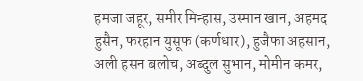हमजा जहूर, समीर मिन्हास, उस्मान खान, अहमद हुसैन, फरहान युसूफ (कर्णधार), हुजैफा अहसान, अली हसन बलोच, अब्दुल सुभान, मोमीन कमर,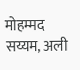मोहम्मद सय्यम, अली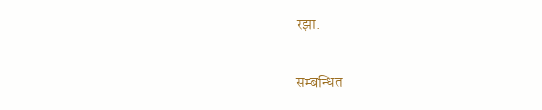रझा.


सम्बन्धित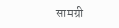सामग्री